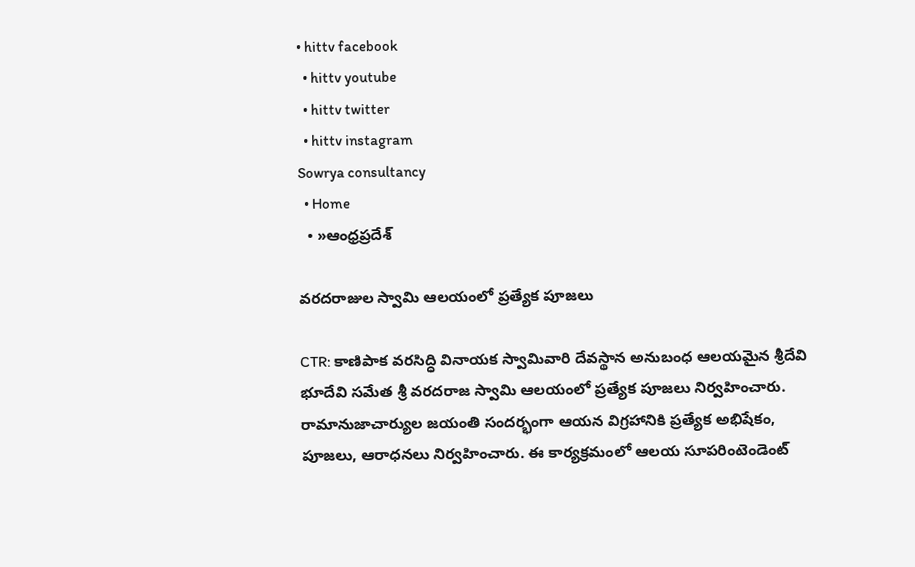• hittv facebook
  • hittv youtube
  • hittv twitter
  • hittv instagram
Sowrya consultancy
  • Home
  • »ఆంధ్రప్రదేశ్

వరదరాజుల స్వామి ఆలయంలో ప్రత్యేక పూజలు

CTR: కాణిపాక వరసిద్ధి వినాయక స్వామివారి దేవస్థాన అనుబంధ ఆలయమైన శ్రీదేవి భూదేవి సమేత శ్రీ వరదరాజ స్వామి ఆలయంలో ప్రత్యేక పూజలు నిర్వహించారు. రామానుజాచార్యుల జయంతి సందర్భంగా ఆయన విగ్రహానికి ప్రత్యేక అభిషేకం, పూజలు, ఆరాధనలు నిర్వహించారు. ఈ కార్యక్రమంలో ఆలయ సూపరింటెండెంట్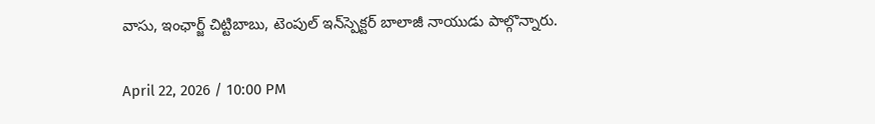వాసు, ఇంఛార్జ్ చిట్టిబాబు, టెంపుల్ ఇన్‌స్పెక్టర్ బాలాజీ నాయుడు పాల్గొన్నారు.

April 22, 2026 / 10:00 PM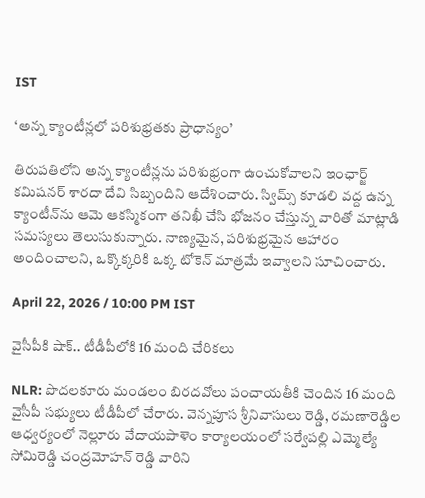IST

‘అన్న క్యాంటీన్లలో పరిశుభ్రతకు ప్రాధాన్యం’

తిరుపతిలోని అన్న క్యాంటీన్లను పరిశుభ్రంగా ఉంచుకోవాలని ఇంఛార్జ్ కమిషనర్ శారదా దేవి సిబ్బందిని ఆదేశించారు. స్విమ్స్ కూడలి వద్ద ఉన్న క్యాంటీన్‌ను ఆమె ఆకస్మికంగా తనిఖీ చేసి భోజనం చేస్తున్న వారితో మాట్లాడి సమస్యలు తెలుసుకున్నారు. నాణ్యమైన, పరిశుభ్రమైన ఆహారం అందించాలని, ఒక్కొక్కరికి ఒక్క టోకెన్ మాత్రమే ఇవ్వాలని సూచించారు.

April 22, 2026 / 10:00 PM IST

వైసీపీకి షాక్.. టీడీపీలోకి 16 మంది చేరికలు

NLR: పొదలకూరు మండలం బిరదవోలు పంచాయతీకి చెందిన 16 మంది వైసీపీ సభ్యులు టీడీపీలో చేరారు. వెన్నపూస శ్రీనివాసులు రెడ్డి, రమణారెడ్డిల ఆధ్వర్యంలో నెల్లూరు వేదాయపాళెం కార్యాలయంలో సర్వేపల్లి ఎమ్మెల్యే సోమిరెడ్డి చంద్రమోహన్ రెడ్డి వారిని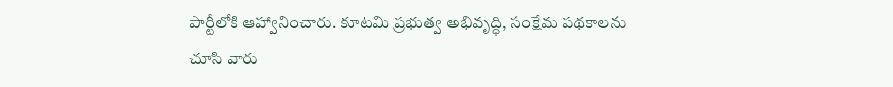పార్టీలోకి ఆహ్వానించారు. కూటమి ప్రభుత్వ అభివృద్ధి, సంక్షేమ పథకాలను చూసి వారు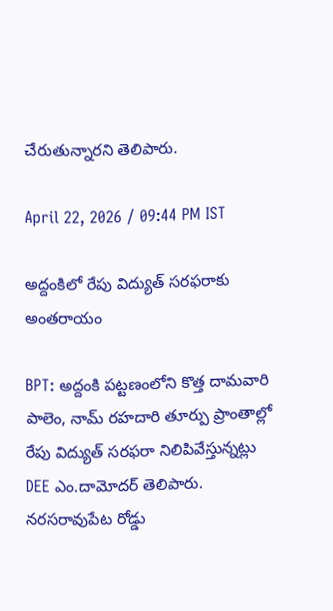చేరుతున్నారని తెలిపారు.

April 22, 2026 / 09:44 PM IST

అద్దంకిలో రేపు విద్యుత్ సరఫరాకు అంతరాయం

BPT: అద్దంకి పట్టణంలోని కొత్త దామవారి పాలెం, నామ్ రహదారి తూర్పు ప్రాంతాల్లో రేపు విద్యుత్ సరఫరా నిలిపివేస్తున్నట్లు DEE ఎం.దామోదర్ తెలిపారు. నరసరావుపేట రోడ్డు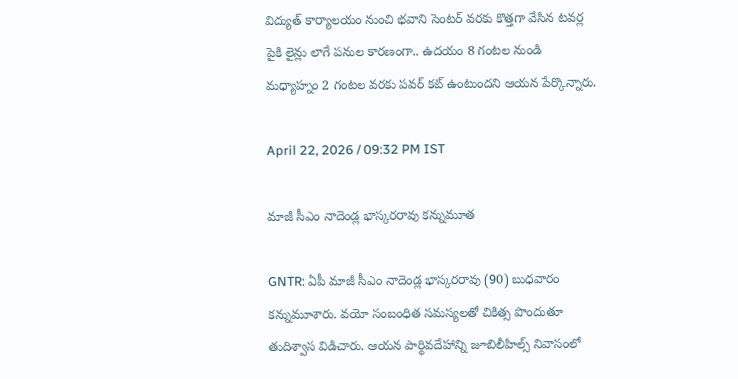విద్యుత్ కార్యాలయం నుంచి భవాని సెంటర్ వరకు కొత్తగా వేసిన టవర్ల పైకి లైన్లు లాగే పనుల కారణంగా.. ఉదయం 8 గంటల నుండి మధ్యాహ్నం 2 గంటల వరకు పవర్ కట్ ఉంటుందని ఆయన పేర్కొన్నారు.

April 22, 2026 / 09:32 PM IST

మాజీ సీఎం నాదెండ్ల భాస్కరరావు కన్నుమూత

GNTR: ఏపీ మాజీ సీఎం నాదెండ్ల భాస్కరరావు (90) బుధవారం కన్నుమూశారు. వయో సంబంధిత సమస్యలతో చికిత్స పొందుతూ తుదిశ్వాస విడిచారు. ఆయన పార్థివదేహాన్ని జూబిలీహిల్స్ నివాసంలో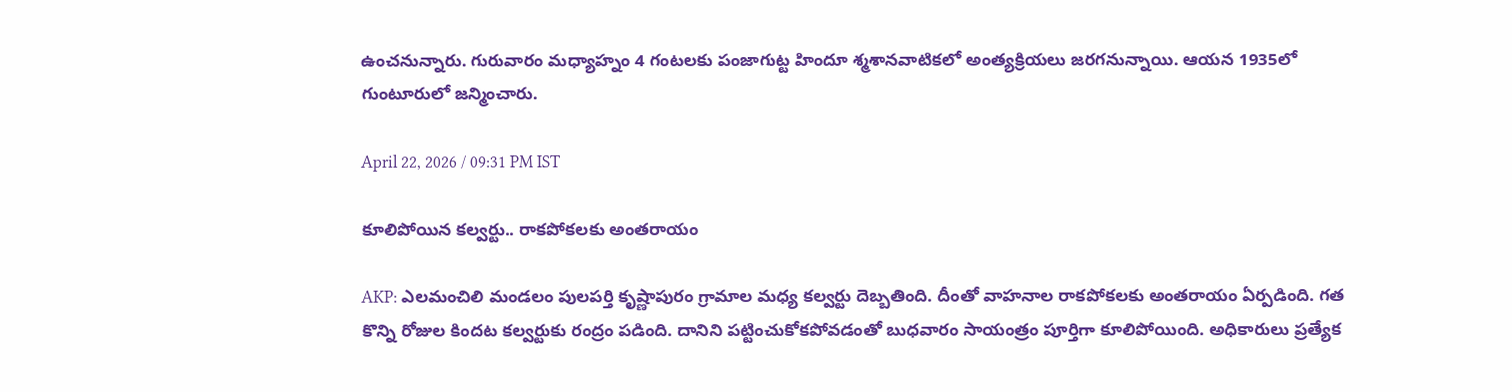ఉంచనున్నారు. గురువారం మధ్యాహ్నం 4 గంటలకు పంజాగుట్ట హిందూ శ్మశానవాటికలో అంత్యక్రియలు జరగనున్నాయి. ఆయన 1935లో గుంటూరులో జన్మించారు.

April 22, 2026 / 09:31 PM IST

కూలిపోయిన కల్వర్టు.. రాకపోకలకు అంతరాయం

AKP: ఎలమంచిలి మండలం పులపర్తి కృష్ణాపురం గ్రామాల మధ్య కల్వర్టు దెబ్బతింది. దీంతో వాహనాల రాకపోకలకు అంతరాయం ఏర్పడింది. గత కొన్ని రోజుల కిందట కల్వర్టుకు రంద్రం పడింది. దానిని పట్టించుకోకపోవడంతో బుధవారం సాయంత్రం పూర్తిగా కూలిపోయింది. అధికారులు ప్రత్యేక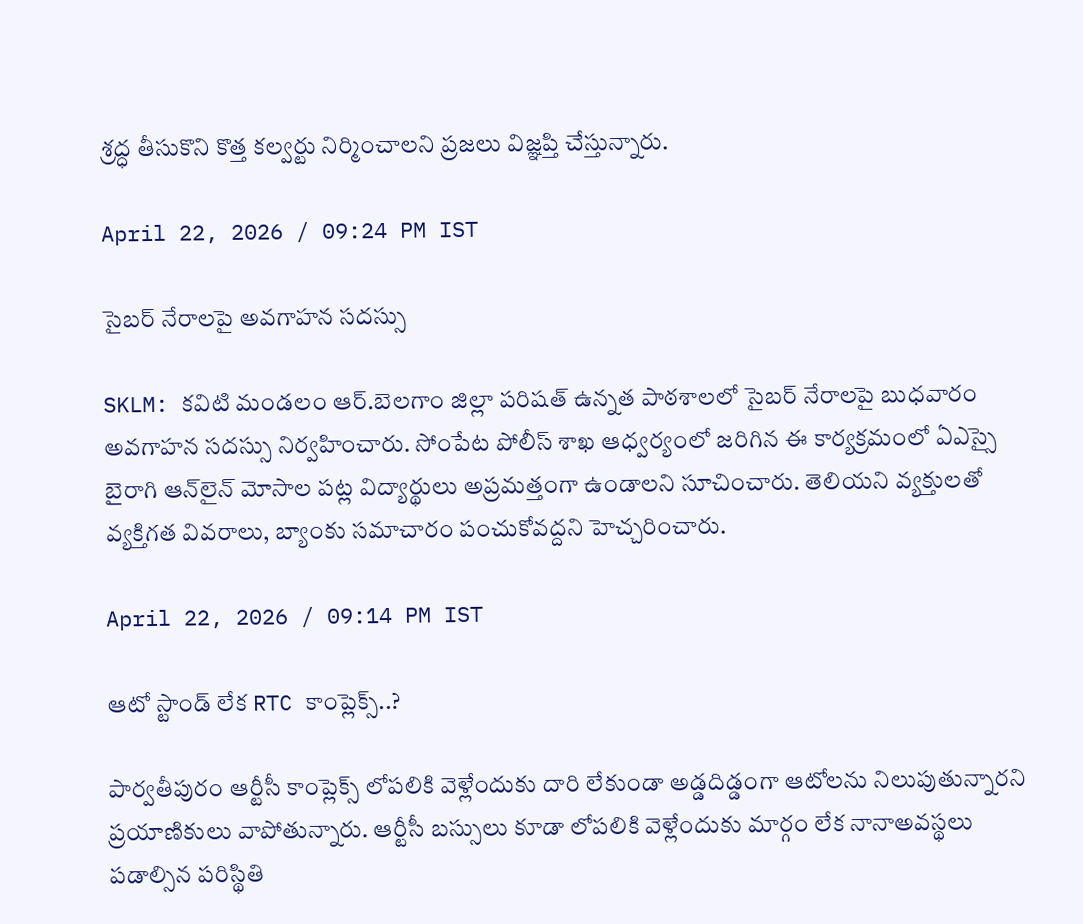శ్రద్ధ తీసుకొని కొత్త కల్వర్టు నిర్మించాలని ప్రజలు విజ్ఞప్తి చేస్తున్నారు.

April 22, 2026 / 09:24 PM IST

సైబర్ నేరాలపై అవగాహన సదస్సు

SKLM: కవిటి మండలం ఆర్.బెలగాం జిల్లా పరిషత్ ఉన్నత పాఠశాలలో సైబర్ నేరాలపై బుధవారం అవగాహన సదస్సు నిర్వహించారు. సోంపేట పోలీస్ శాఖ ఆధ్వర్యంలో జరిగిన ఈ కార్యక్రమంలో ఏఎస్సై బైరాగి ఆన్‌లైన్ మోసాల పట్ల విద్యార్థులు అప్రమత్తంగా ఉండాలని సూచించారు. తెలియని వ్యక్తులతో వ్యక్తిగత వివరాలు, బ్యాంకు సమాచారం పంచుకోవద్దని హెచ్చరించారు.

April 22, 2026 / 09:14 PM IST

ఆటో స్టాండ్ లేక RTC కాంప్లెక్స్..?

పార్వతీపురం ఆర్టీసీ కాంప్లెక్స్ లోపలికి వెళ్లేందుకు దారి లేకుండా అడ్డదిడ్డంగా ఆటోలను నిలుపుతున్నారని ప్రయాణికులు వాపోతున్నారు. ఆర్టీసీ బస్సులు కూడా లోపలికి వెళ్లేందుకు మార్గం లేక నానాఅవస్థలు పడాల్సిన పరిస్థితి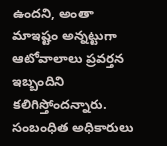ఉందని, అంతా మాఇష్టం అన్నట్టుగా ఆటోవాలాలు ప్రవర్తన ఇబ్బందిని కలిగిస్తోందన్నారు. సంబంధిత అధికారులు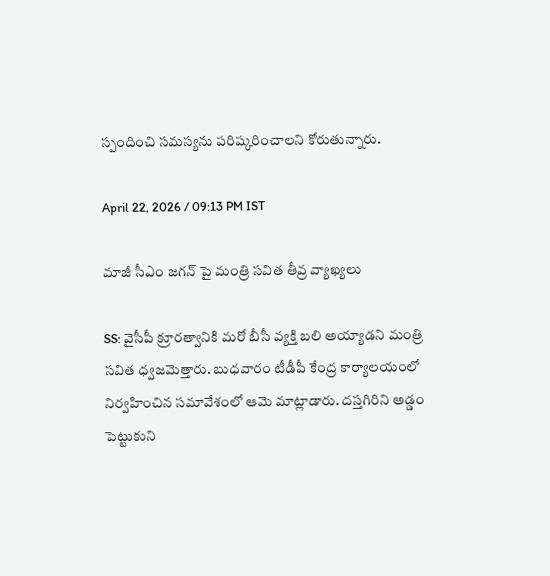స్పందించి సమస్యను పరిష్కరించాలని కోరుతున్నారు.

April 22, 2026 / 09:13 PM IST

మాజీ సీఎం జగన్ పై మంత్రి సవిత తీవ్ర వ్యాఖ్యలు

SS: వైసీపీ క్రూరత్వానికి మరో బీసీ వ్యక్తి బలి అయ్యాడని మంత్రి సవిత ధ్వజమెత్తారు. బుధవారం టీడీపీ కేంద్ర కార్యాలయంలో నిర్వహించిన సమావేశంలో ఆమె మాట్లాడారు. దస్తగిరిని అడ్డం పెట్టుకుని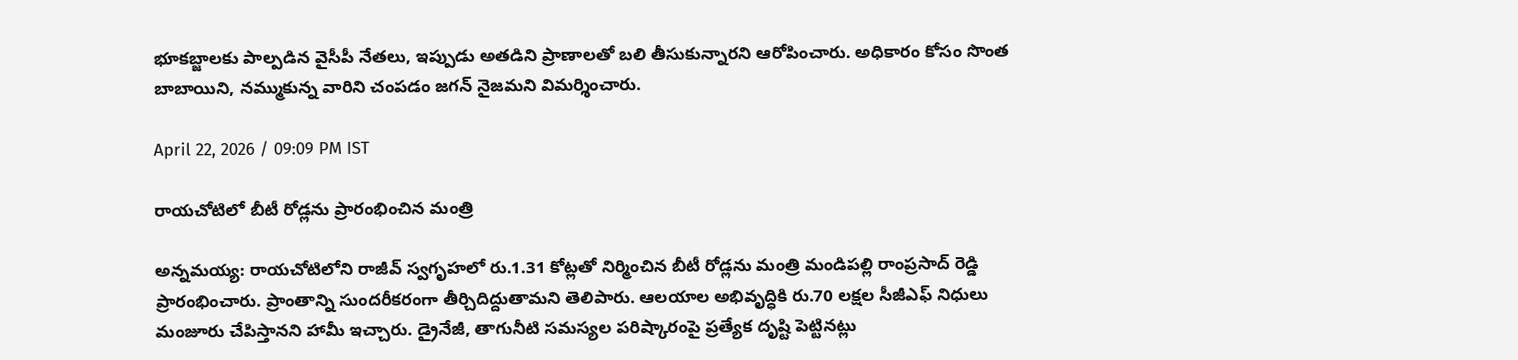భూకబ్జాలకు పాల్పడిన వైసీపీ నేతలు, ఇప్పుడు అతడిని ప్రాణాలతో బలి తీసుకున్నారని ఆరోపించారు. అధికారం కోసం సొంత బాబాయిని, నమ్ముకున్న వారిని చంపడం జగన్ నైజమని విమర్శించారు.

April 22, 2026 / 09:09 PM IST

రాయచోటిలో బీటీ రోడ్లను ప్రారంభించిన మంత్రి

అన్నమయ్య: రాయచోటిలోని రాజీవ్ స్వగృహలో రు.1.31 కోట్లతో నిర్మించిన బీటీ రోడ్లను మంత్రి మండిపల్లి రాంప్రసాద్ రెడ్డి ప్రారంభించారు. ప్రాంతాన్ని సుందరీకరంగా తీర్చిదిద్దుతామని తెలిపారు. ఆలయాల అభివృద్ధికి రు.70 లక్షల సీజీఎఫ్ నిధులు మంజూరు చేపిస్తానని హామీ ఇచ్చారు. డ్రైనేజీ, తాగునీటి సమస్యల పరిష్కారంపై ప్రత్యేక దృష్టి పెట్టినట్లు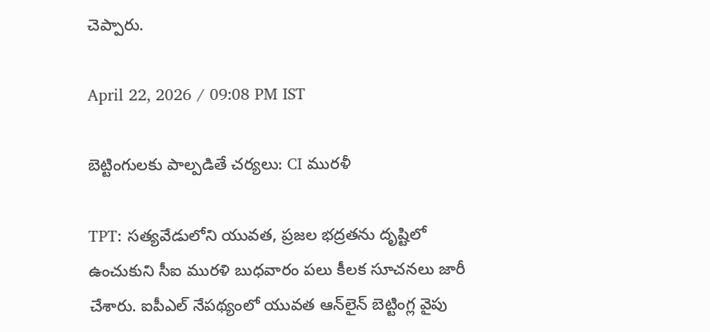చెప్పారు.

April 22, 2026 / 09:08 PM IST

బెట్టింగులకు పాల్పడితే చర్యలు: CI మురళీ

TPT: సత్యవేడులోని యువత, ప్రజల భద్రతను దృష్టిలో ఉంచుకుని సీఐ మురళి బుధవారం పలు కీలక సూచనలు జారీ చేశారు. ఐపీఎల్ నేపథ్యంలో యువత ఆన్‌లైన్ బెట్టింగ్ల వైపు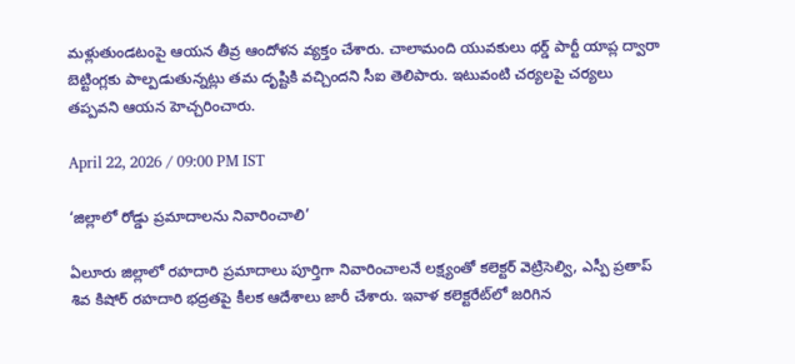మళ్లుతుండటంపై ఆయన తీవ్ర ఆందోళన వ్యక్తం చేశారు. చాలామంది యువకులు థర్డ్ పార్టీ యాప్ల ద్వారా బెట్టింగ్లకు పాల్పడుతున్నట్లు తమ దృష్టికి వచ్చిందని సీఐ తెలిపారు. ఇటువంటి చర్యలపై చర్యలు తప్పవని ఆయన హెచ్చరించారు.

April 22, 2026 / 09:00 PM IST

‘జిల్లాలో రోడ్డు ప్రమాదాలను నివారించాలి’

ఏలూరు జిల్లాలో రహదారి ప్రమాదాలు పూర్తిగా నివారించాలనే లక్ష్యంతో కలెక్టర్ వెట్రిసెల్వి, ఎస్పీ ప్రతాప్ శివ కిషోర్ రహదారి భద్రతపై కీలక ఆదేశాలు జారీ చేశారు. ఇవాళ కలెక్టరేట్‌లో జరిగిన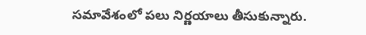సమావేశంలో పలు నిర్ణయాలు తీసుకున్నారు.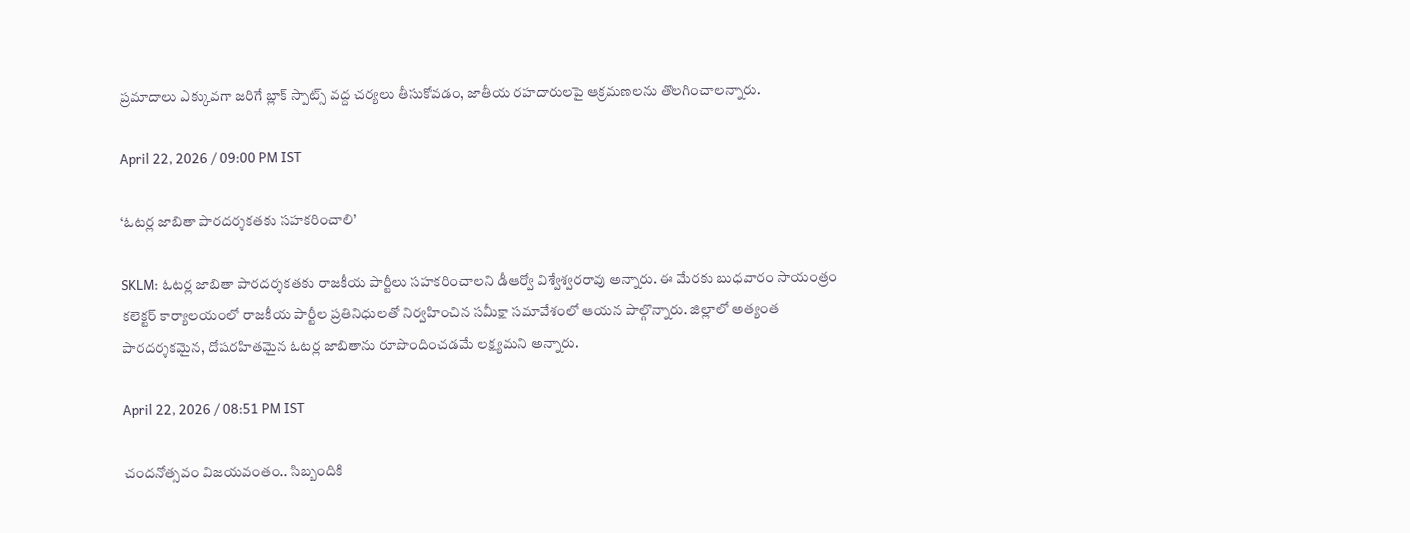ప్రమాదాలు ఎక్కువగా జరిగే బ్లాక్ స్పాట్స్ వద్ద చర్యలు తీసుకోవడం, జాతీయ రహదారులపై ఆక్రమణలను తొలగించాలన్నారు.

April 22, 2026 / 09:00 PM IST

‘ఓటర్ల జాబితా పారదర్శకతకు సహకరించాలి’

SKLM: ఓటర్ల జాబితా పారదర్శకతకు రాజకీయ పార్టీలు సహకరించాలని డీఆర్వో విశ్వేశ్వరరావు అన్నారు. ఈ మేరకు బుధవారం సాయంత్రం కలెక్టర్ కార్యాలయంలో రాజకీయ పార్టీల ప్రతినిధులతో నిర్వహించిన సమీక్షా సమావేశంలో ఆయన పాల్గొన్నారు. జిల్లాలో అత్యంత పారదర్శకమైన, దోషరహితమైన ఓటర్ల జాబితాను రూపొందించడమే లక్ష్యమని అన్నారు.

April 22, 2026 / 08:51 PM IST

చందనోత్సవం విజయవంతం.. సిబ్బందికి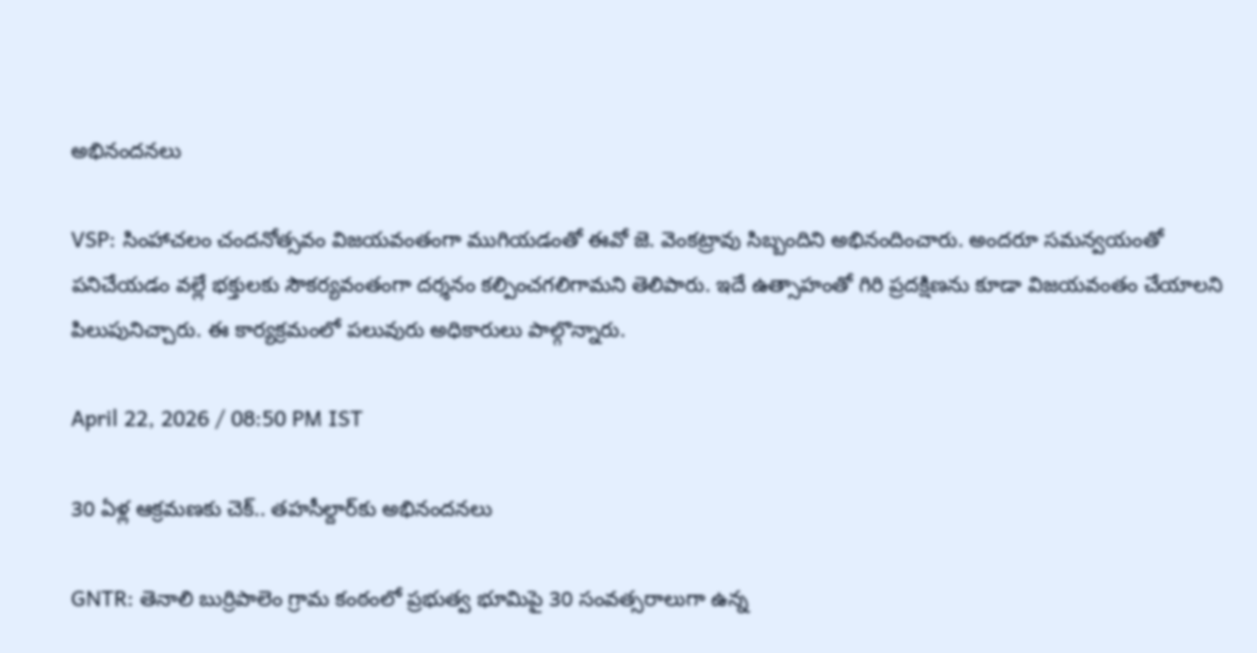అభినందనలు

VSP: సింహాచలం చందనోత్సవం విజయవంతంగా ముగియడంతో ఈవో జె. వెంకట్రావు సిబ్బందిని అభినందించారు. అందరూ సమన్వయంతో పనిచేయడం వల్లే భక్తులకు సౌకర్యవంతంగా దర్శనం కల్పించగలిగామని తెలిపారు. ఇదే ఉత్సాహంతో గిరి ప్రదక్షిణను కూడా విజయవంతం చేయాలని పిలుపునిచ్చారు. ఈ కార్యక్రమంలో పలువురు అధికారులు పాల్గొన్నారు.

April 22, 2026 / 08:50 PM IST

30 ఏళ్ల ఆక్రమణకు చెక్.. తహసీల్దార్‌కు అభినందనలు

GNTR: తెనాలి బుర్రిపాలెం గ్రామ కంఠంలో ప్రభుత్వ భూమిపై 30 సంవత్సరాలుగా ఉన్న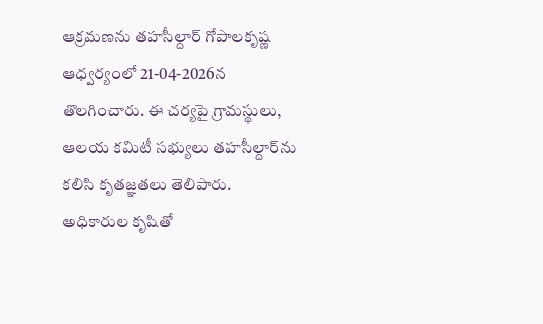ఆక్రమణను తహసీల్దార్ గోపాలకృష్ణ ఆధ్వర్యంలో 21-04-2026న తొలగించారు. ఈ చర్యపై గ్రామస్థులు, ఆలయ కమిటీ సభ్యులు తహసీల్దార్‌ను కలిసి కృతజ్ఞతలు తెలిపారు. అధికారుల కృషితో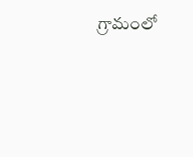గ్రామంలో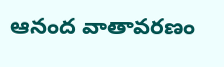ఆనంద వాతావరణం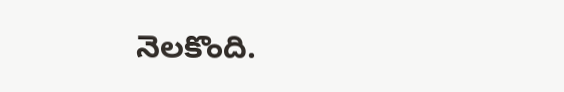నెలకొంది.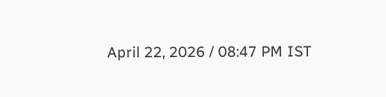April 22, 2026 / 08:47 PM IST